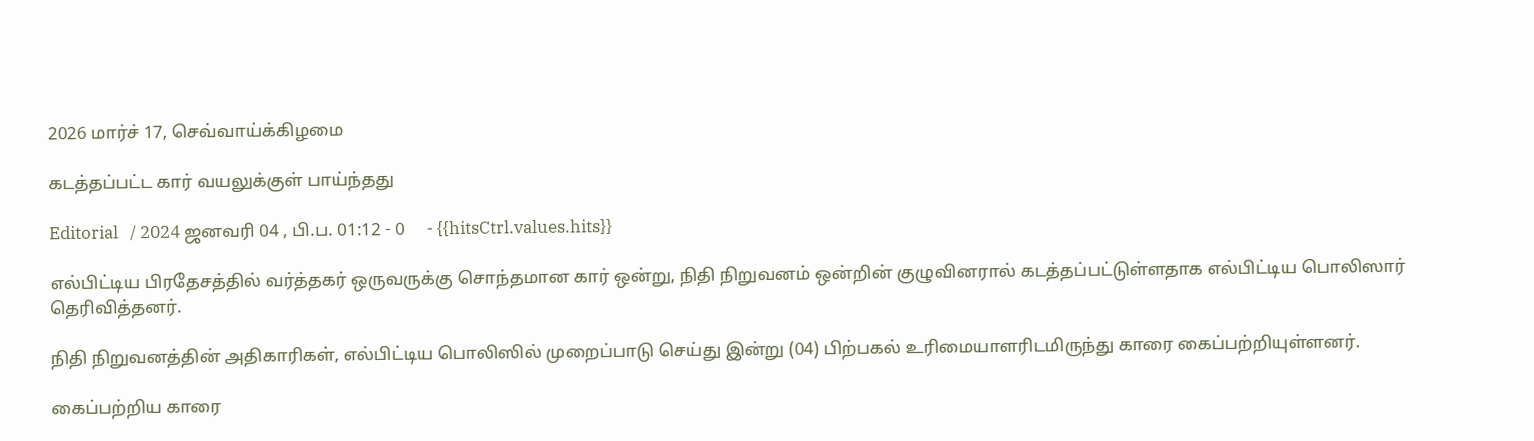2026 மார்ச் 17, செவ்வாய்க்கிழமை

கடத்தப்பட்ட கார் வயலுக்குள் பாய்ந்தது

Editorial   / 2024 ஜனவரி 04 , பி.ப. 01:12 - 0     - {{hitsCtrl.values.hits}}

எல்பிட்டிய பிரதேசத்தில் வர்த்தகர் ஒருவருக்கு சொந்தமான கார் ஒன்று, நிதி நிறுவனம் ஒன்றின் குழுவினரால் கடத்தப்பட்டுள்ளதாக எல்பிட்டிய பொலிஸார் தெரிவித்தனர்.

நிதி நிறுவனத்தின் அதிகாரிகள், எல்பிட்டிய பொலிஸில் முறைப்பாடு செய்து இன்று (04) பிற்பகல் உரிமையாளரிடமிருந்து காரை கைப்பற்றியுள்ளனர்.

கைப்பற்றிய காரை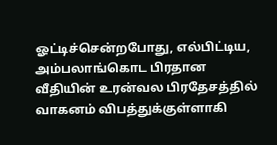ஓட்டிச்சென்றபோது, எல்பிட்டிய, அம்பலாங்கொட பிரதான வீதியின் உரன்வல பிரதேசத்தில் வாகனம் விபத்துக்குள்ளாகி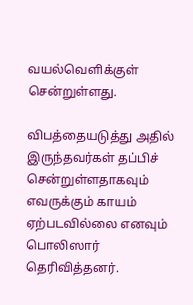வயல்வெளிக்குள் சென்றுள்ளது.

விபத்தையடுத்து அதில் இருந்தவர்கள் தப்பிச் சென்றுள்ளதாகவும் எவருக்கும் காயம் ஏற்படவில்லை எனவும் பொலிஸார் தெரிவித்தனர்.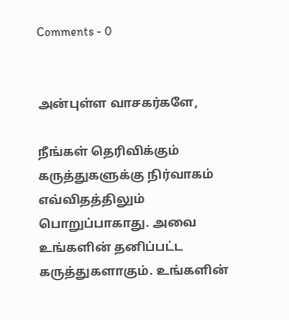Comments - 0


அன்புள்ள வாசகர்களே,

நீங்கள் தெரிவிக்கும் கருத்துகளுக்கு நிர்வாகம் எவ்விதத்திலும் பொறுப்பாகாது. அவை உங்களின் தனிப்பட்ட கருத்துகளாகும். உங்களின்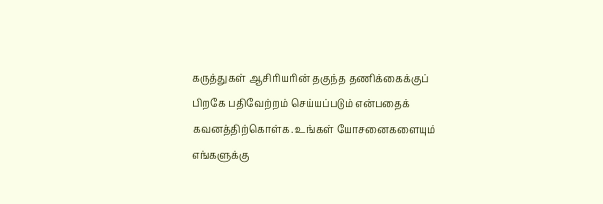கருத்துகள் ஆசிரியரின் தகுந்த தணிக்கைக்குப் பிறகே பதிவேற்றம் செய்யப்படும் என்பதைக் கவனத்திற்கொள்க. உங்கள் யோசனைகளையும் எங்களுக்கு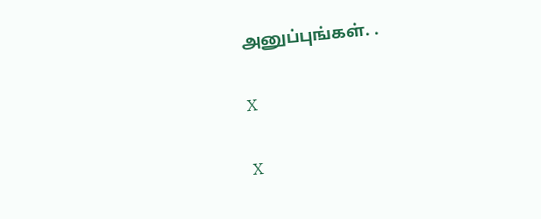அனுப்புங்கள். .

X

X